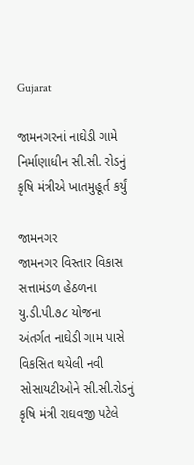Gujarat

જામનગરનાં નાઘેડી ગામે નિર્માણાધીન સી.સી. રોડનું કૃષિ મંત્રીએ ખાતમુહૂર્ત કર્યું

જામનગર
જામનગર વિસ્તાર વિકાસ સત્તામંડળ હેઠળના યુ.ડી.પી.૭૮ યોજના અંતર્ગત નાઘેડી ગામ પાસે વિકસિત થયેલી નવી સોસાયટીઓને સી.સી.રોડનું કૃષિ મંત્રી રાઘવજી પટેલે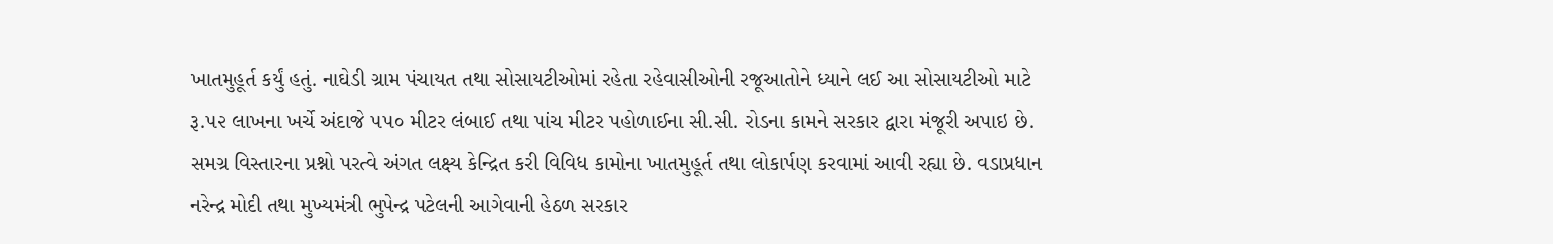ખાતમુહૂર્ત કર્યું હતું. નાઘેડી ગ્રામ પંચાયત તથા સોસાયટીઓમાં રહેતા રહેવાસીઓની રજૂઆતોને ધ્યાને લઈ આ સોસાયટીઓ માટે રૂ.૫૨ લાખના ખર્ચે અંદાજે ૫૫૦ મીટર લંબાઈ તથા પાંચ મીટર પહોળાઈના સી.સી. રોડના કામને સરકાર દ્વારા મંજૂરી અપાઇ છે. સમગ્ર વિસ્તારના પ્રશ્નો પરત્વે અંગત લક્ષ્ય કેન્દ્રિત કરી વિવિધ કામોના ખાતમુહૂર્ત તથા લોકાર્પણ કરવામાં આવી રહ્યા છે. વડાપ્રધાન નરેન્દ્ર મોદી તથા મુખ્યમંત્રી ભુપેન્દ્ર પટેલની આગેવાની હેઠળ સરકાર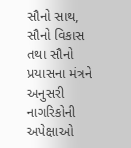સૌનો સાથ, સૌનો વિકાસ તથા સૌનો પ્રયાસના મંત્રને અનુસરી નાગરિકોની અપેક્ષાઓ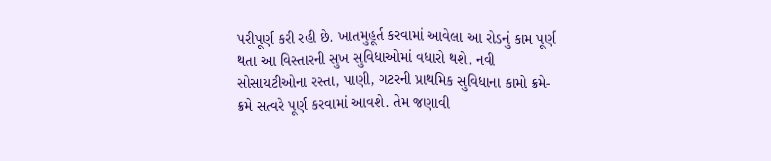પરીપૂર્ણ કરી રહી છે. ખાતમુહૂર્ત કરવામાં આવેલા આ રોડનું કામ પૂર્ણ થતા આ વિસ્તારની સુખ સુવિધાઓમાં વધારો થશે. નવી સોસાયટીઓના રસ્તા, પાણી, ગટરની પ્રાથમિક સુવિધાના કામો ક્રમે-ક્રમે સત્વરે પૂર્ણ કરવામાં આવશે. તેમ જણાવી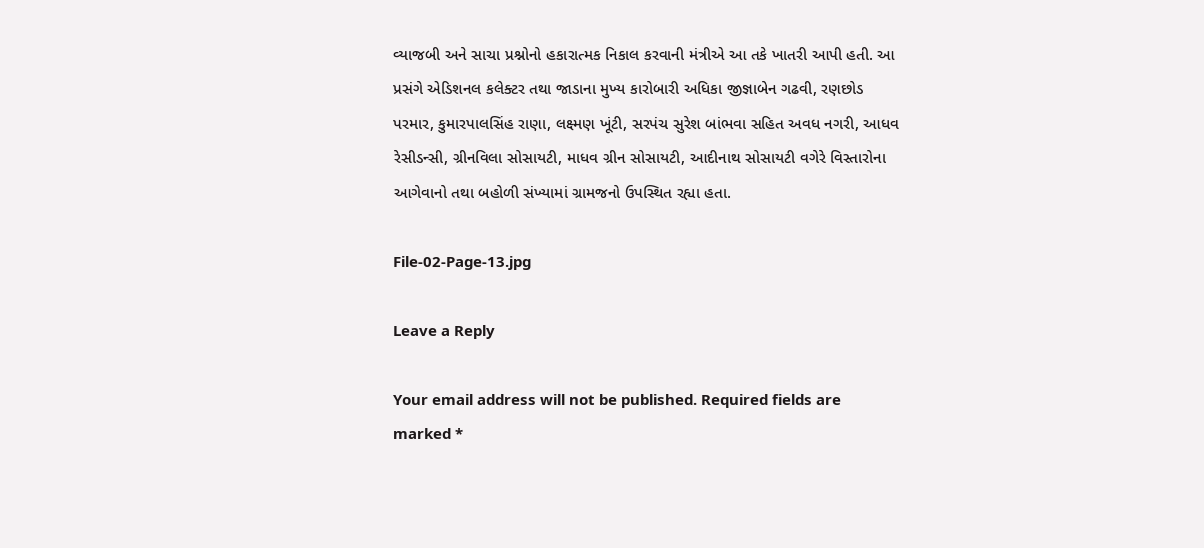વ્યાજબી અને સાચા પ્રશ્નોનો હકારાત્મક નિકાલ કરવાની મંત્રીએ આ તકે ખાતરી આપી હતી. આ પ્રસંગે એડિશનલ કલેક્ટર તથા જાડાના મુખ્ય કારોબારી અધિકા જીજ્ઞાબેન ગઢવી, રણછોડ પરમાર, કુમારપાલસિંહ રાણા, લક્ષ્મણ ખૂંટી, સરપંચ સુરેશ બાંભવા સહિત અવધ નગરી, આધવ રેસીડન્સી, ગ્રીનવિલા સોસાયટી, માધવ ગ્રીન સોસાયટી, આદીનાથ સોસાયટી વગેરે વિસ્તારોના આગેવાનો તથા બહોળી સંખ્યામાં ગ્રામજનો ઉપસ્થિત રહ્યા હતા.

File-02-Page-13.jpg

Leave a Reply

Your email address will not be published. Required fields are marked *